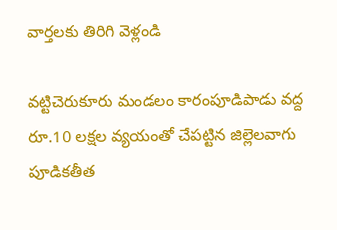వార్తలకు తిరిగి వెళ్లండి

వట్టిచెరుకూరు మండలం కారంపూడిపాడు వద్ద రూ.10 లక్షల వ్యయంతో చేపట్టిన జిల్లెలవాగు పూడికతీత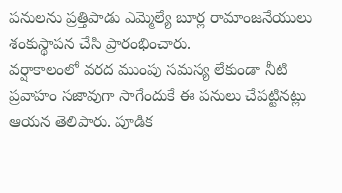పనులను ప్రత్తిపాడు ఎమ్మెల్యే బూర్ల రామాంజనేయులు శంకుస్థాపన చేసి ప్రారంభించారు.
వర్షాకాలంలో వరద ముంపు సమస్య లేకుండా నీటి ప్రవాహం సజావుగా సాగేందుకే ఈ పనులు చేపట్టినట్లు ఆయన తెలిపారు. పూడిక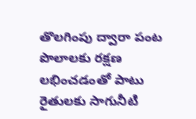తొలగింపు ద్వారా పంట పొలాలకు రక్షణ లభించడంతో పాటు రైతులకు సాగునీటి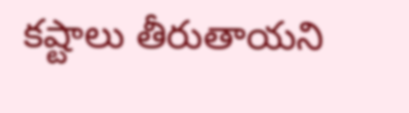కష్టాలు తీరుతాయని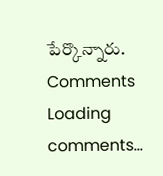పేర్కొన్నారు.
Comments
Loading comments...